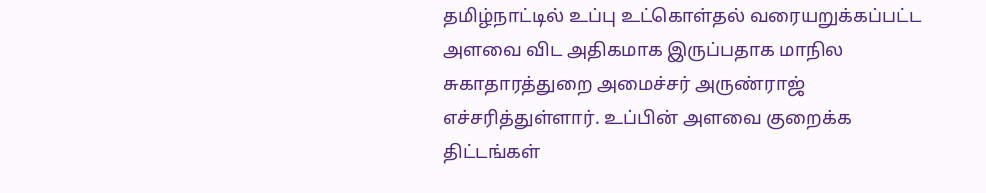தமிழ்நாட்டில் உப்பு உட்கொள்தல் வரையறுக்கப்பட்ட அளவை விட அதிகமாக இருப்பதாக மாநில சுகாதாரத்துறை அமைச்சர் அருண்ராஜ் எச்சரித்துள்ளார். உப்பின் அளவை குறைக்க திட்டங்கள்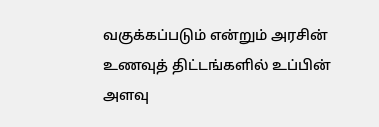வகுக்கப்படும் என்றும் அரசின் உணவுத் திட்டங்களில் உப்பின் அளவு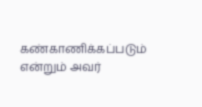கண்காணிக்கப்படும் என்றும் அவர்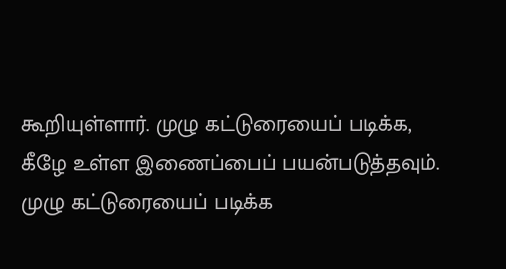கூறியுள்ளார். முழு கட்டுரையைப் படிக்க, கீழே உள்ள இணைப்பைப் பயன்படுத்தவும்.
முழு கட்டுரையைப் படிக்க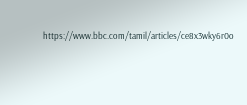https://www.bbc.com/tamil/articles/ce8x3wky6r0o